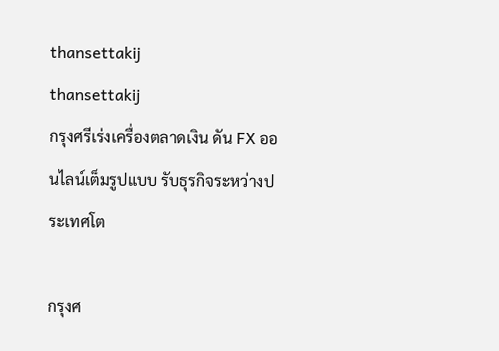thansettakij
thansettakij
กรุงศรีเร่งเครื่องตลาดเงิน ดัน FX ออนไลน์เต็มรูปแบบ รับธุรกิจระหว่างประเทศโต

กรุงศ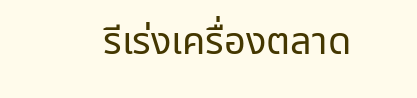รีเร่งเครื่องตลาด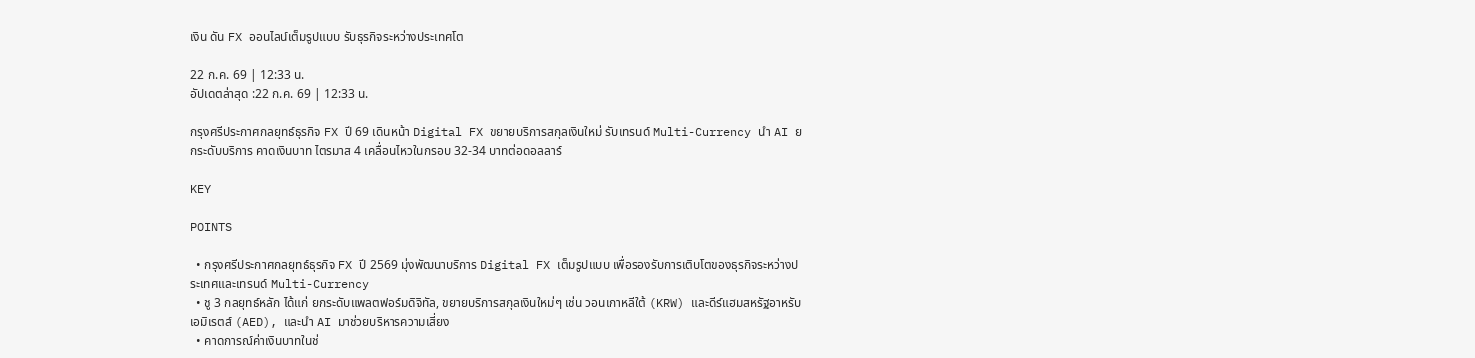เงิน ดัน FX ออนไลน์เต็มรูปแบบ รับธุรกิจระหว่างประเทศโต

22 ก.ค. 69 | 12:33 น.
อัปเดตล่าสุด :22 ก.ค. 69 | 12:33 น.

กรุงศรีประกาศกลยุทธ์ธุรกิจ FX ปี 69 เดินหน้า Digital FX ขยายบริการสกุลเงินใหม่ รับเทรนด์ Multi-Currency นำ AI ยกระดับบริการ คาดเงินบาท ไตรมาส 4 เคลื่อนไหวในกรอบ 32-34 บาทต่อดอลลาร์

KEY

POINTS

  • กรุงศรีประกาศกลยุทธ์ธุรกิจ FX ปี 2569 มุ่งพัฒนาบริการ Digital FX เต็มรูปแบบ เพื่อรองรับการเติบโตของธุรกิจระหว่างประเทศและเทรนด์ Multi-Currency
  • ชู 3 กลยุทธ์หลัก ได้แก่ ยกระดับแพลตฟอร์มดิจิทัล, ขยายบริการสกุลเงินใหม่ๆ เช่น วอนเกาหลีใต้ (KRW) และดีร์แฮมสหรัฐอาหรับเอมิเรตส์ (AED), และนำ AI มาช่วยบริหารความเสี่ยง
  • คาดการณ์ค่าเงินบาทในช่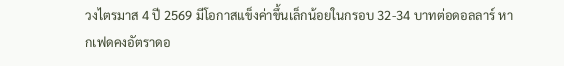วงไตรมาส 4 ปี 2569 มีโอกาสแข็งค่าขึ้นเล็กน้อยในกรอบ 32-34 บาทต่อดอลลาร์ หากเฟดคงอัตราดอ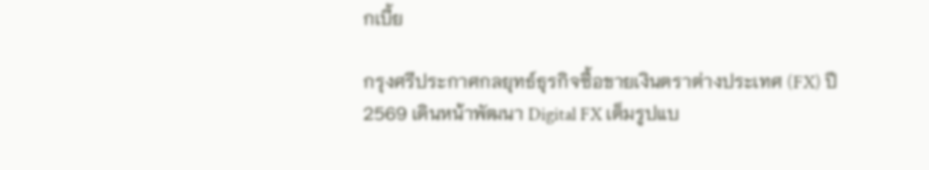กเบี้ย

กรุงศรีประกาศกลยุทธ์ธุรกิจซื้อขายเงินตราต่างประเทศ (FX) ปี 2569 เดินหน้าพัฒนา Digital FX เต็มรูปแบ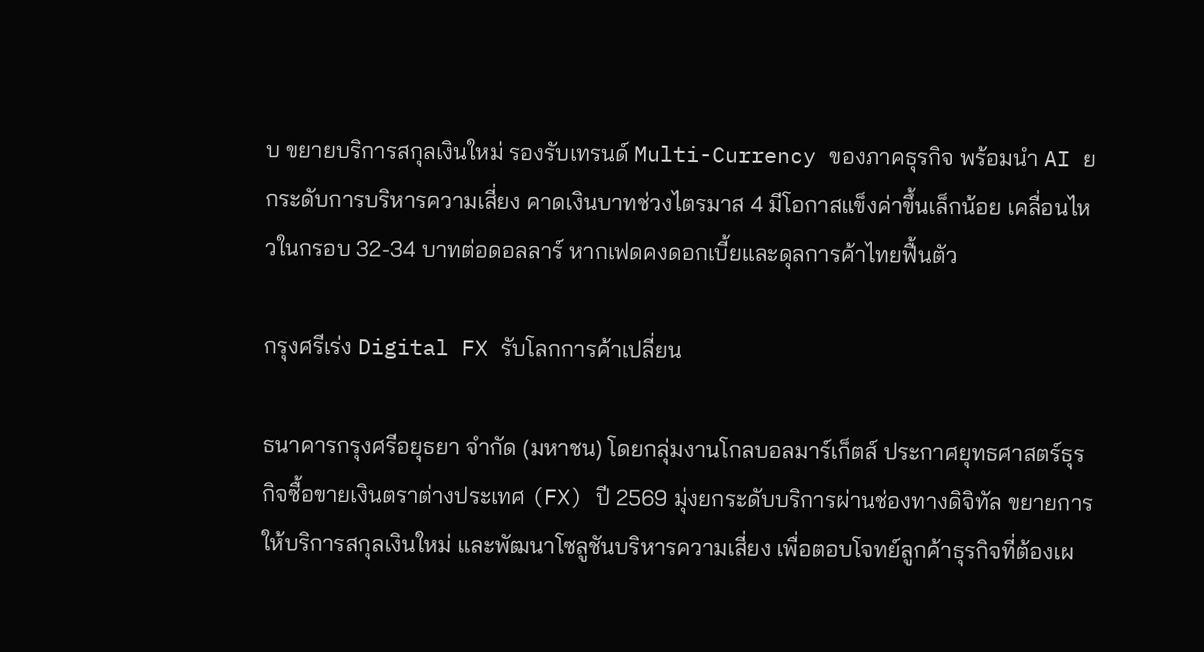บ ขยายบริการสกุลเงินใหม่ รองรับเทรนด์ Multi-Currency ของภาคธุรกิจ พร้อมนำ AI ยกระดับการบริหารความเสี่ยง คาดเงินบาทช่วงไตรมาส 4 มีโอกาสแข็งค่าขึ้นเล็กน้อย เคลื่อนไหวในกรอบ 32-34 บาทต่อดอลลาร์ หากเฟดคงดอกเบี้ยและดุลการค้าไทยฟื้นตัว

กรุงศรีเร่ง Digital FX รับโลกการค้าเปลี่ยน

ธนาคารกรุงศรีอยุธยา จำกัด (มหาชน) โดยกลุ่มงานโกลบอลมาร์เก็ตส์ ประกาศยุทธศาสตร์ธุรกิจซื้อขายเงินตราต่างประเทศ (FX) ปี 2569 มุ่งยกระดับบริการผ่านช่องทางดิจิทัล ขยายการให้บริการสกุลเงินใหม่ และพัฒนาโซลูชันบริหารความเสี่ยง เพื่อตอบโจทย์ลูกค้าธุรกิจที่ต้องเผ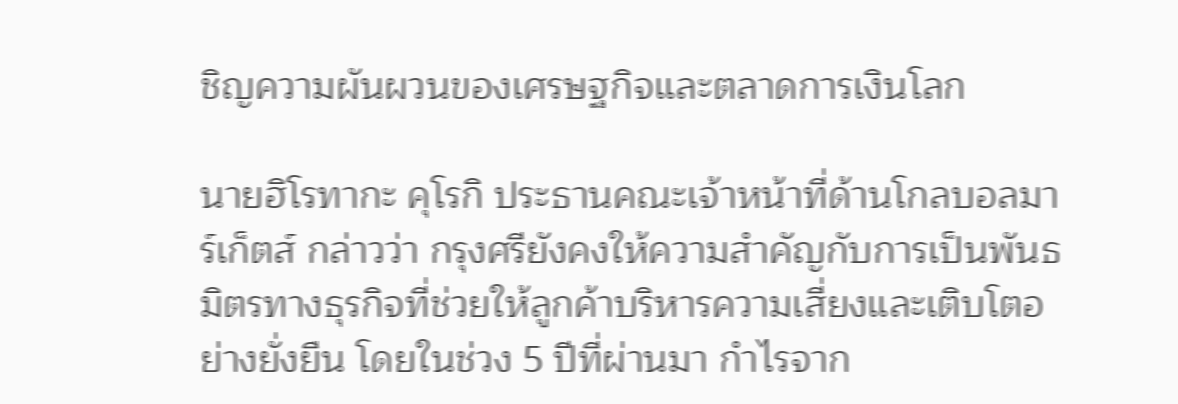ชิญความผันผวนของเศรษฐกิจและตลาดการเงินโลก

นายฮิโรทากะ คุโรกิ ประธานคณะเจ้าหน้าที่ด้านโกลบอลมาร์เก็ตส์ กล่าวว่า กรุงศรียังคงให้ความสำคัญกับการเป็นพันธมิตรทางธุรกิจที่ช่วยให้ลูกค้าบริหารความเสี่ยงและเติบโตอย่างยั่งยืน โดยในช่วง 5 ปีที่ผ่านมา กำไรจาก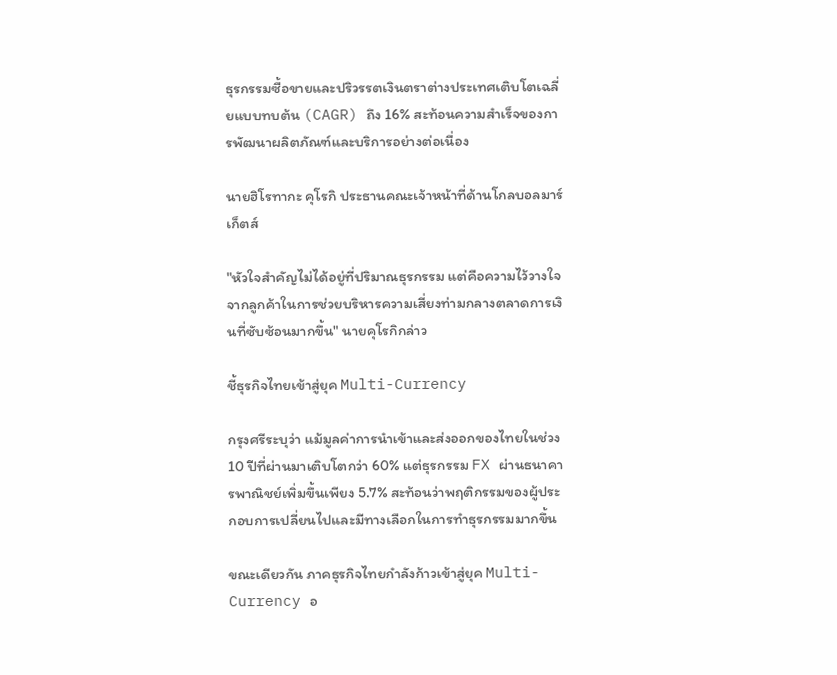ธุรกรรมซื้อขายและปริวรรตเงินตราต่างประเทศเติบโตเฉลี่ยแบบทบต้น (CAGR) ถึง 16% สะท้อนความสำเร็จของการพัฒนาผลิตภัณฑ์และบริการอย่างต่อเนื่อง

นายฮิโรทากะ คุโรกิ ประธานคณะเจ้าหน้าที่ด้านโกลบอลมาร์เก็ตส์

"หัวใจสำคัญไม่ได้อยู่ที่ปริมาณธุรกรรม แต่คือความไว้วางใจจากลูกค้าในการช่วยบริหารความเสี่ยงท่ามกลางตลาดการเงินที่ซับซ้อนมากขึ้น" นายคุโรกิกล่าว

ชี้ธุรกิจไทยเข้าสู่ยุค Multi-Currency

กรุงศรีระบุว่า แม้มูลค่าการนำเข้าและส่งออกของไทยในช่วง 10 ปีที่ผ่านมาเติบโตกว่า 60% แต่ธุรกรรม FX ผ่านธนาคารพาณิชย์เพิ่มขึ้นเพียง 5.7% สะท้อนว่าพฤติกรรมของผู้ประกอบการเปลี่ยนไปและมีทางเลือกในการทำธุรกรรมมากขึ้น

ขณะเดียวกัน ภาคธุรกิจไทยกำลังก้าวเข้าสู่ยุค Multi-Currency อ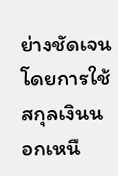ย่างชัดเจน โดยการใช้สกุลเงินนอกเหนื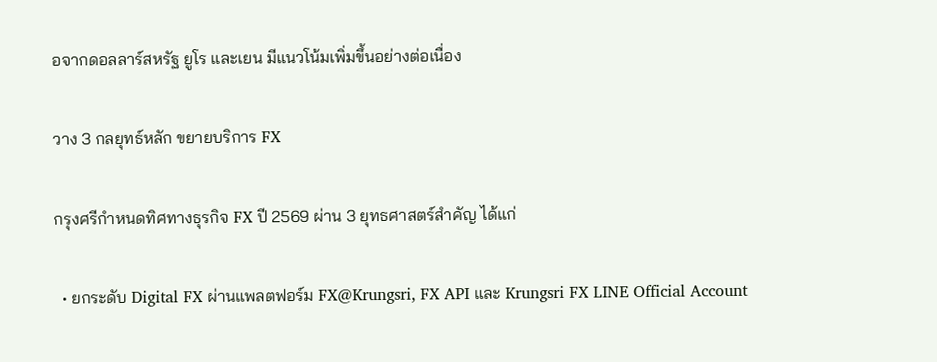อจากดอลลาร์สหรัฐ ยูโร และเยน มีแนวโน้มเพิ่มขึ้นอย่างต่อเนื่อง

วาง 3 กลยุทธ์หลัก ขยายบริการ FX

กรุงศรีกำหนดทิศทางธุรกิจ FX ปี 2569 ผ่าน 3 ยุทธศาสตร์สำคัญ ได้แก่

  • ยกระดับ Digital FX ผ่านแพลตฟอร์ม FX@Krungsri, FX API และ Krungsri FX LINE Official Account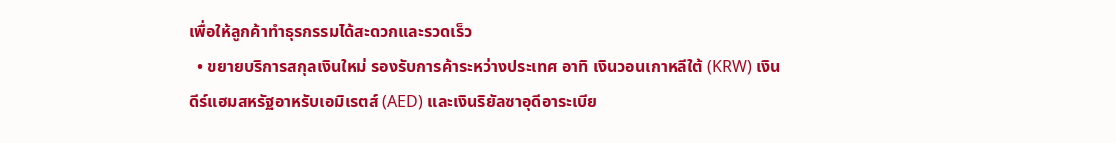เพื่อให้ลูกค้าทำธุรกรรมได้สะดวกและรวดเร็ว
  • ขยายบริการสกุลเงินใหม่ รองรับการค้าระหว่างประเทศ อาทิ เงินวอนเกาหลีใต้ (KRW) เงินดีร์แฮมสหรัฐอาหรับเอมิเรตส์ (AED) และเงินริยัลซาอุดีอาระเบีย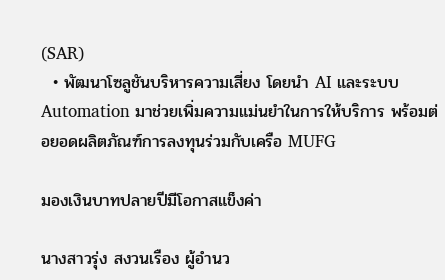(SAR)
  • พัฒนาโซลูชันบริหารความเสี่ยง โดยนำ AI และระบบ Automation มาช่วยเพิ่มความแม่นยำในการให้บริการ พร้อมต่อยอดผลิตภัณฑ์การลงทุนร่วมกับเครือ MUFG

มองเงินบาทปลายปีมีโอกาสแข็งค่า

นางสาวรุ่ง สงวนเรือง ผู้อำนว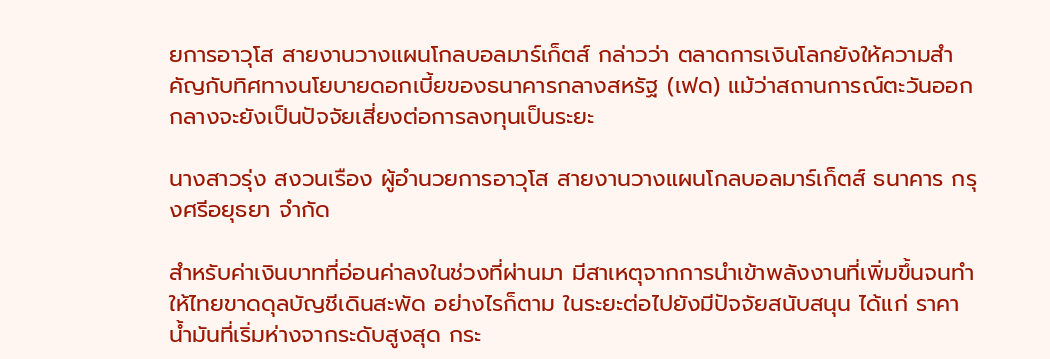ยการอาวุโส สายงานวางแผนโกลบอลมาร์เก็ตส์ กล่าวว่า ตลาดการเงินโลกยังให้ความสำคัญกับทิศทางนโยบายดอกเบี้ยของธนาคารกลางสหรัฐ (เฟด) แม้ว่าสถานการณ์ตะวันออกกลางจะยังเป็นปัจจัยเสี่ยงต่อการลงทุนเป็นระยะ

นางสาวรุ่ง สงวนเรือง ผู้อำนวยการอาวุโส สายงานวางแผนโกลบอลมาร์เก็ตส์ ธนาคาร กรุงศรีอยุธยา จำกัด

สำหรับค่าเงินบาทที่อ่อนค่าลงในช่วงที่ผ่านมา มีสาเหตุจากการนำเข้าพลังงานที่เพิ่มขึ้นจนทำให้ไทยขาดดุลบัญชีเดินสะพัด อย่างไรก็ตาม ในระยะต่อไปยังมีปัจจัยสนับสนุน ได้แก่ ราคาน้ำมันที่เริ่มห่างจากระดับสูงสุด กระ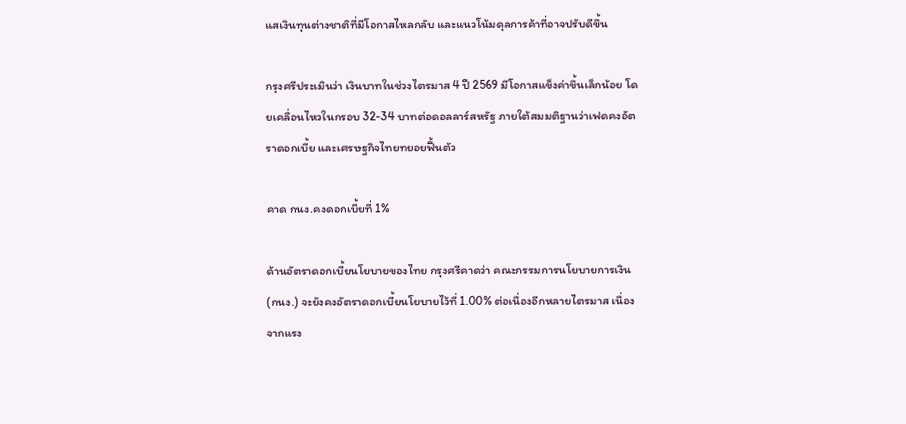แสเงินทุนต่างชาติที่มีโอกาสไหลกลับ และแนวโน้มดุลการค้าที่อาจปรับดีขึ้น

กรุงศรีประเมินว่า เงินบาทในช่วงไตรมาส 4 ปี 2569 มีโอกาสแข็งค่าขึ้นเล็กน้อย โดยเคลื่อนไหวในกรอบ 32-34 บาทต่อดอลลาร์สหรัฐ ภายใต้สมมติฐานว่าเฟดคงอัตราดอกเบี้ย และเศรษฐกิจไทยทยอยฟื้นตัว

คาด กนง.คงดอกเบี้ยที่ 1%

ด้านอัตราดอกเบี้ยนโยบายของไทย กรุงศรีคาดว่า คณะกรรมการนโยบายการเงิน (กนง.) จะยังคงอัตราดอกเบี้ยนโยบายไว้ที่ 1.00% ต่อเนื่องอีกหลายไตรมาส เนื่องจากแรง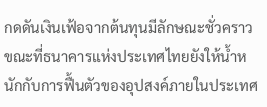กดดันเงินเฟ้อจากต้นทุนมีลักษณะชั่วคราว ขณะที่ธนาคารแห่งประเทศไทยยังให้น้ำหนักกับการฟื้นตัวของอุปสงค์ภายในประเทศ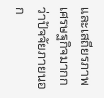และเสถียรภาพเศรษฐกิจมากกว่าปัจจัยภายนอก